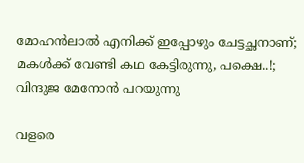മോഹൻലാൽ എനിക്ക് ഇപ്പോഴും ചേട്ടച്ഛനാണ്‌; മകൾക്ക് വേണ്ടി കഥ കേട്ടിരുന്നു, പക്ഷെ..!; വിന്ദുജ മേനോൻ പറയുന്നു

വളരെ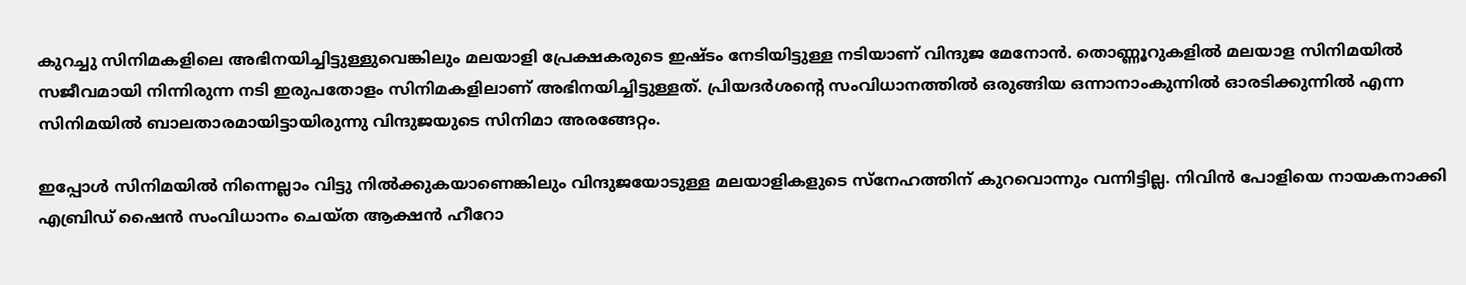കുറച്ചു സിനിമകളിലെ അഭിനയിച്ചിട്ടുള്ളുവെങ്കിലും മലയാളി പ്രേക്ഷകരുടെ ഇഷ്ടം നേടിയിട്ടുള്ള നടിയാണ് വിന്ദുജ മേനോൻ. തൊണ്ണൂറുകളിൽ മലയാള സിനിമയിൽ സജീവമായി നിന്നിരുന്ന നടി ഇരുപതോളം സിനിമകളിലാണ് അഭിനയിച്ചിട്ടുള്ളത്. പ്രിയദർശന്റെ സംവിധാനത്തിൽ ഒരുങ്ങിയ ഒന്നാനാംകുന്നിൽ ഓരടിക്കുന്നിൽ എന്ന സിനിമയിൽ ബാലതാരമായിട്ടായിരുന്നു വിന്ദുജയുടെ സിനിമാ അരങ്ങേറ്റം.

ഇപ്പോള്‍ സിനിമയില്‍ നിന്നെല്ലാം വിട്ടു നില്‍ക്കുകയാണെങ്കിലും വിന്ദുജയോടുള്ള മലയാളികളുടെ സ്‌നേഹത്തിന് കുറവൊന്നും വന്നിട്ടില്ല. നിവിൻ പോളിയെ നായകനാക്കി എബ്രിഡ് ഷൈൻ സംവിധാനം ചെയ്ത ആക്ഷന്‍ ഹീറോ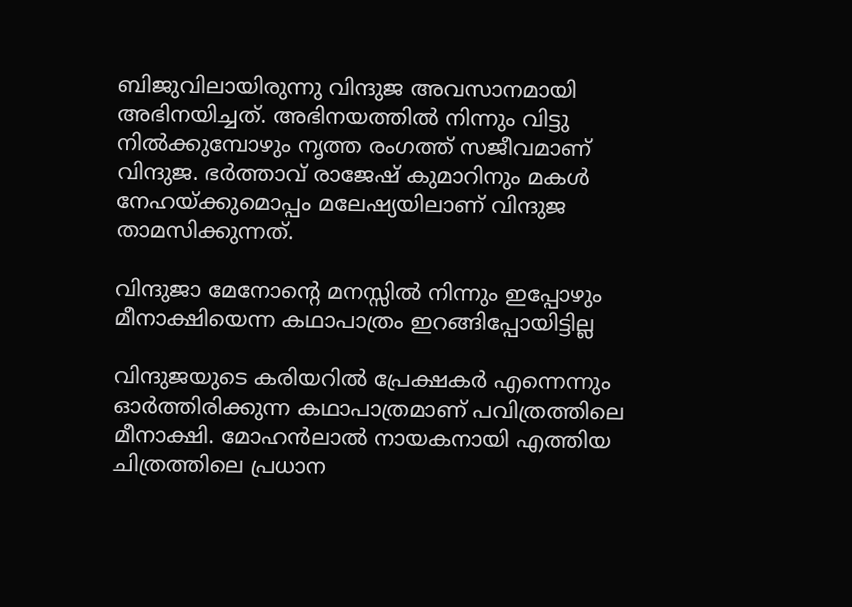ബിജുവിലായിരുന്നു വിന്ദുജ അവസാനമായി അഭിനയിച്ചത്. അഭിനയത്തില്‍ നിന്നും വിട്ടു നില്‍ക്കുമ്പോഴും നൃത്ത രംഗത്ത് സജീവമാണ് വിന്ദുജ. ഭര്‍ത്താവ് രാജേഷ് കുമാറിനും മകള്‍ നേഹയ്ക്കുമൊപ്പം മലേഷ്യയിലാണ് വിന്ദുജ താമസിക്കുന്നത്.

വിന്ദുജാ മേനോന്റെ മനസ്സിൽ നിന്നും ഇപ്പോഴും മീനാക്ഷിയെന്ന കഥാപാത്രം ഇറങ്ങിപ്പോയിട്ടില്ല

വിന്ദുജയുടെ കരിയറിൽ പ്രേക്ഷകർ എന്നെന്നും ഓര്‍ത്തിരിക്കുന്ന കഥാപാത്രമാണ് പവിത്രത്തിലെ മീനാക്ഷി. മോഹന്‍ലാല്‍ നായകനായി എത്തിയ ചിത്രത്തിലെ പ്രധാന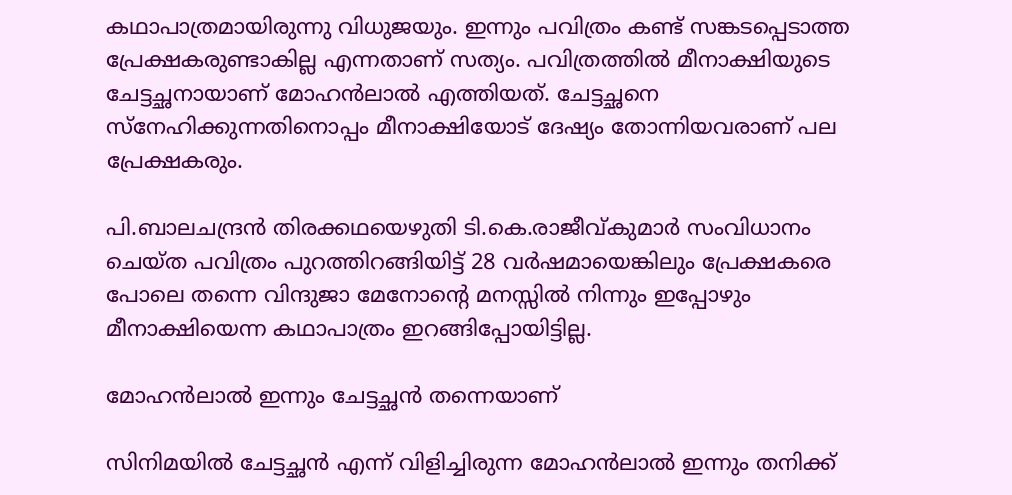കഥാപാത്രമായിരുന്നു വിധുജയും. ഇന്നും പവിത്രം കണ്ട് സങ്കടപ്പെടാത്ത പ്രേക്ഷകരുണ്ടാകില്ല എന്നതാണ് സത്യം. പവിത്രത്തിൽ മീനാക്ഷിയുടെ ചേട്ടച്ഛനായാണ് മോഹൻലാൽ എത്തിയത്. ചേട്ടച്ഛനെ സ്‌നേഹിക്കുന്നതിനൊപ്പം മീനാക്ഷിയോട് ദേഷ്യം തോന്നിയവരാണ് പല പ്രേക്ഷകരും.

പി.ബാലചന്ദ്രൻ തിരക്കഥയെഴുതി ടി.കെ.രാജീവ്കുമാർ സംവിധാനം ചെയ്ത പവിത്രം പുറത്തിറങ്ങിയിട്ട് 28 വർഷമായെങ്കിലും പ്രേക്ഷകരെ പോലെ തന്നെ വിന്ദുജാ മേനോന്റെ മനസ്സിൽ നിന്നും ഇപ്പോഴും മീനാക്ഷിയെന്ന കഥാപാത്രം ഇറങ്ങിപ്പോയിട്ടില്ല.

മോഹൻലാൽ ഇന്നും ചേട്ടച്ഛൻ തന്നെയാണ്

സിനിമയിൽ ചേട്ടച്ഛൻ എന്ന് വിളിച്ചിരുന്ന മോഹൻലാൽ ഇന്നും തനിക്ക്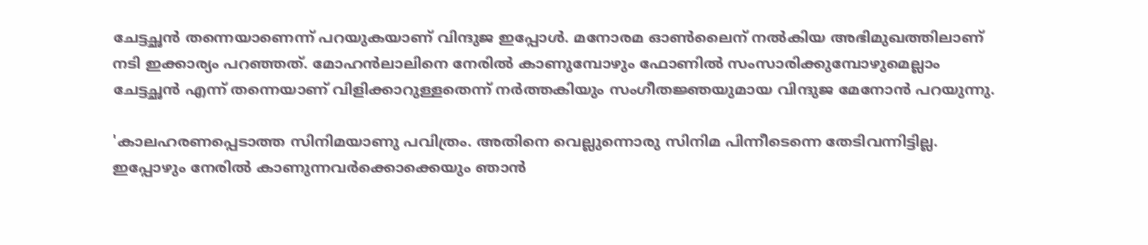ചേട്ടച്ഛൻ തന്നെയാണെന്ന് പറയുകയാണ് വിന്ദുജ ഇപ്പോൾ. മനോരമ ഓൺലൈന് നൽകിയ അഭിമുഖത്തിലാണ് നടി ഇക്കാര്യം പറഞ്ഞത്. മോഹൻലാലിനെ നേരിൽ കാണുമ്പോഴും ഫോണിൽ സംസാരിക്കുമ്പോഴുമെല്ലാം ചേട്ടച്ഛൻ എന്ന് തന്നെയാണ് വിളിക്കാറുള്ളതെന്ന് നർത്തകിയും സംഗീത‍ജ്ഞയുമായ വിന്ദുജ മേനോൻ പറയുന്നു.

'കാലഹരണപ്പെടാത്ത സിനിമയാണു പവിത്രം. അതിനെ വെല്ലുന്നൊരു സിനിമ പിന്നീടെന്നെ തേടിവന്നിട്ടില്ല. ഇപ്പോഴും നേരിൽ കാണുന്നവർക്കൊക്കെയും ഞാൻ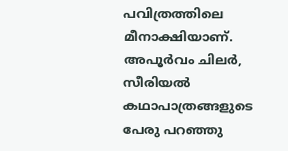പവിത്രത്തിലെ മീനാക്ഷിയാണ്. അപൂർവം ചിലർ, സീരിയൽ കഥാപാത്രങ്ങളുടെ പേരു പറഞ്ഞു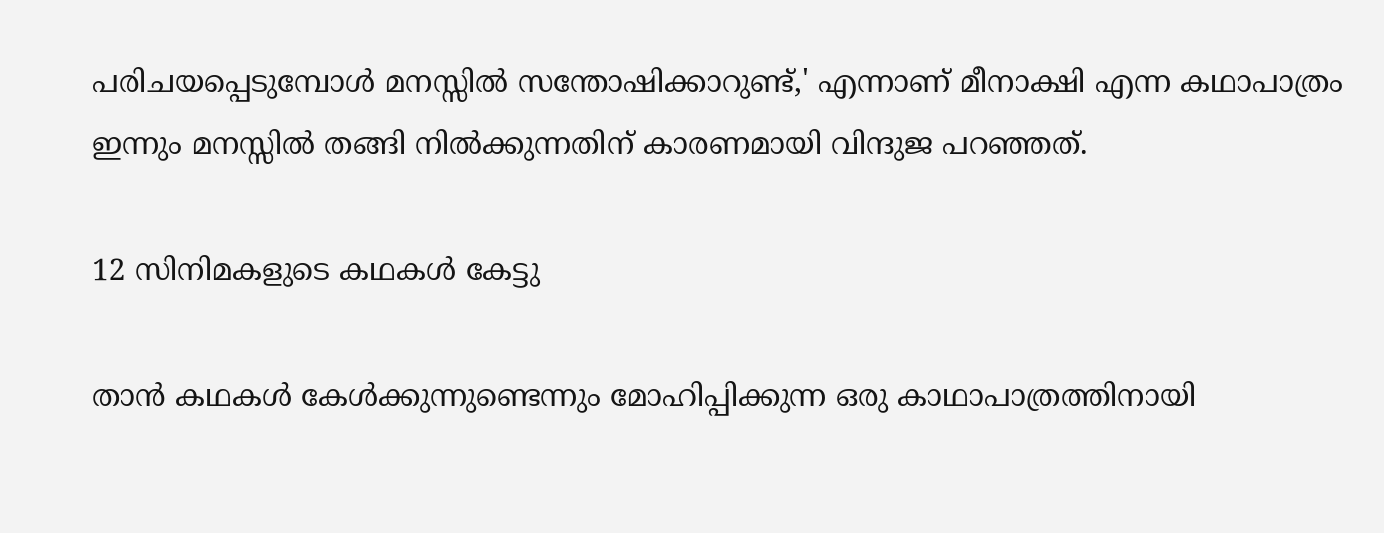പരിചയപ്പെടുമ്പോൾ മനസ്സിൽ സന്തോഷിക്കാറുണ്ട്,' എന്നാണ് മീനാക്ഷി എന്ന കഥാപാത്രം ഇന്നും മനസ്സിൽ തങ്ങി നിൽക്കുന്നതിന് കാരണമായി വിന്ദുജ പറഞ്ഞത്.

12 സിനിമകളുടെ കഥകൾ കേട്ടു

താൻ കഥകൾ കേൾക്കുന്നുണ്ടെന്നും മോഹിപ്പിക്കുന്ന ഒരു കാഥാപാത്രത്തിനായി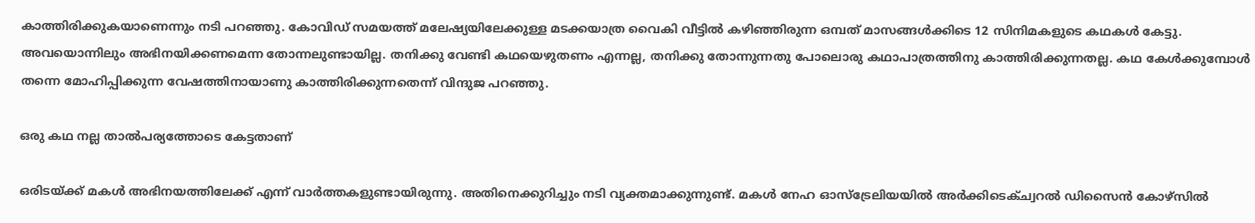കാത്തിരിക്കുകയാണെന്നും നടി പറഞ്ഞു. കോവിഡ് സമയത്ത് മലേഷ്യയിലേക്കുള്ള മ‌ടക്കയാത്ര വൈകി വീട്ടിൽ കഴിഞ്ഞിരുന്ന ഒമ്പത് മാസങ്ങൾക്കിടെ 12 സിനിമകളുടെ കഥകൾ കേട്ടു. അവയൊന്നിലും അഭിനയിക്കണമെന്ന തോന്നലുണ്ടായി‌ല്ല. തനിക്കു വേണ്ടി കഥയെഴുതണം എന്നല്ല, തനിക്കു തോന്നുന്നതു പോലൊരു കഥാപാത്രത്തിനു കാത്തിരിക്കുന്നതല്ല. കഥ കേൾക്കുമ്പോൾ തന്നെ മോഹിപ്പിക്കുന്ന വേഷത്തിനായാണു കാത്തിരിക്കുന്നതെന്ന് വിന്ദുജ പറഞ്ഞു.

ഒരു കഥ നല്ല താൽപര്യത്തോടെ കേട്ടതാണ്

ഒരിടയ്ക്ക് മകൾ അഭിനയത്തിലേക്ക് എന്ന് വാർത്തകളുണ്ടായിരുന്നു. അതിനെക്കുറിച്ചും നടി വ്യക്തമാക്കുന്നുണ്ട്. മകൾ നേഹ ഓസ്ട്രേലിയയിൽ അർക്കിടെക്ച്വറൽ ഡിസൈൻ കോഴ്സിൽ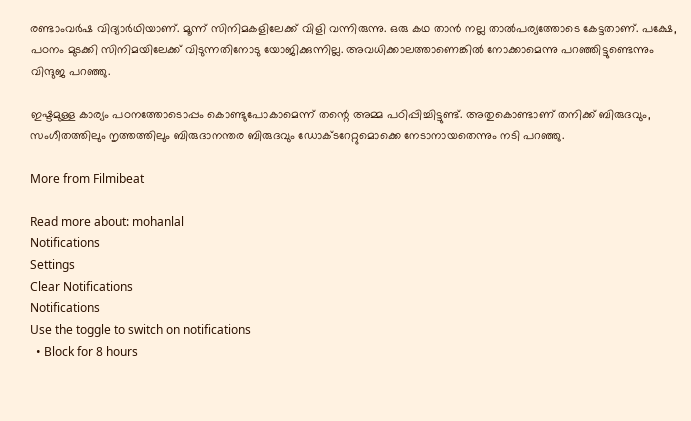രണ്ടാംവർഷ വിദ്യാർഥിയാണ്. മൂന്ന് സിനിമകളിലേക്ക് വിളി വന്നിരുന്നു. ഒരു കഥ താൻ നല്ല താൽപര്യത്തോടെ കേട്ടതാണ്. പക്ഷേ, പഠനം മുടക്കി സിനിമയിലേക്ക് വിടുന്നതിനോടു യോജിക്കുന്നില്ല. അവധിക്കാലത്താണെങ്കിൽ നോക്കാമെന്നു പറഞ്ഞിട്ടുണ്ടെന്നും വിന്ദുജ പറഞ്ഞു.

ഇഷ്ടമുള്ള കാര്യം പഠനത്തോടൊപ്പം കൊണ്ടുപോകാമെന്ന് തന്റെ അമ്മ പഠിപ്പിച്ചിട്ടുണ്ട്. അതുകൊണ്ടാണ് തനിക്ക് ബിരുദവും, സംഗീതത്തിലും നൃത്തത്തിലും ബിരുദാനന്തര ബിരുദവും ഡോക്ടറേറ്റുമൊക്കെ നേടാനായതെന്നും നടി പറഞ്ഞു.

More from Filmibeat

Read more about: mohanlal
Notifications
Settings
Clear Notifications
Notifications
Use the toggle to switch on notifications
  • Block for 8 hours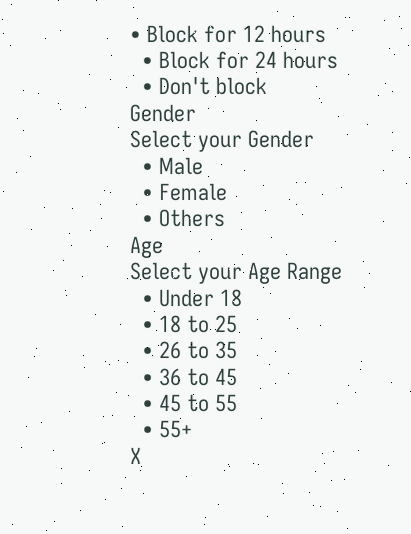• Block for 12 hours
  • Block for 24 hours
  • Don't block
Gender
Select your Gender
  • Male
  • Female
  • Others
Age
Select your Age Range
  • Under 18
  • 18 to 25
  • 26 to 35
  • 36 to 45
  • 45 to 55
  • 55+
X